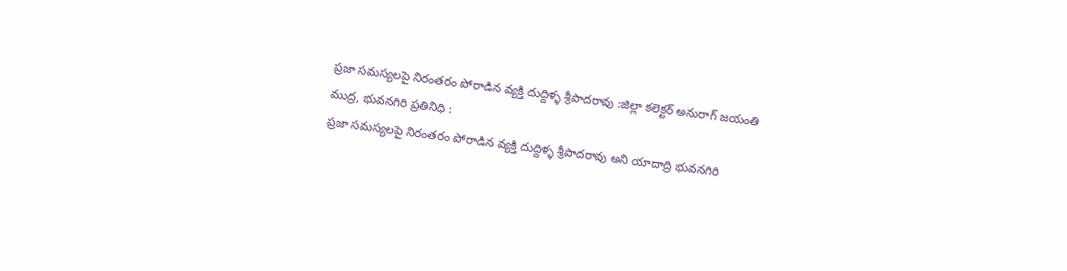ప్రజా సమస్యలపై నిరంతరం పోరాడిన వ్యక్తి దుద్దిళ్ళ శ్రీపాదరావు :జిల్లా కలెక్టర్ అనురాగ్ జయంతి
ముద్ర, భువనగిరి ప్రతినిధి :
ప్రజా సమస్యలపై నిరంతరం పోరాడిన వ్యక్తి దుద్దిళ్ళ శ్రీపాదరావు అని యాదాద్రి భువనగిరి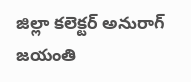జిల్లా కలెక్టర్ అనురాగ్ జయంతి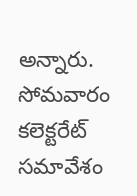అన్నారు.
సోమవారం కలెక్టరేట్ సమావేశం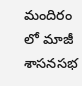మందిరం లో మాజీ శాసనసభ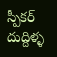స్పీకర్ దుద్దిళ్ళ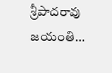శ్రీపాదరావు జయంతి…